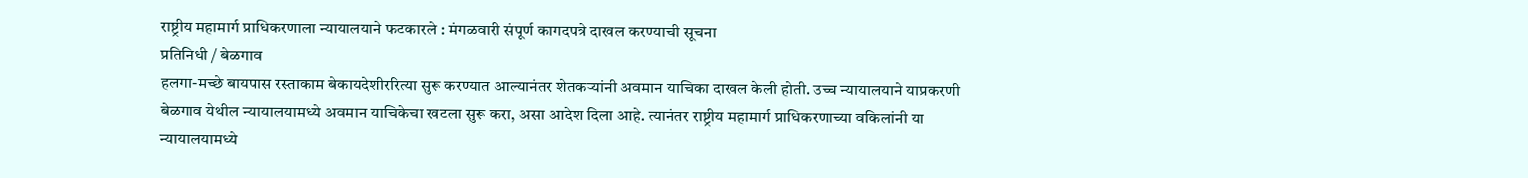राष्ट्रीय महामार्ग प्राधिकरणाला न्यायालयाने फटकारले : मंगळवारी संपूर्ण कागदपत्रे दाखल करण्याची सूचना
प्रतिनिधी / बेळगाव
हलगा-मच्छे बायपास रस्ताकाम बेकायदेशीररित्या सुरू करण्यात आल्यानंतर शेतकऱ्यांनी अवमान याचिका दाखल केली होती. उच्च न्यायालयाने याप्रकरणी बेळगाव येथील न्यायालयामध्ये अवमान याचिकेचा खटला सुरू करा, असा आदेश दिला आहे. त्यानंतर राष्ट्रीय महामार्ग प्राधिकरणाच्या वकिलांनी या न्यायालयामध्ये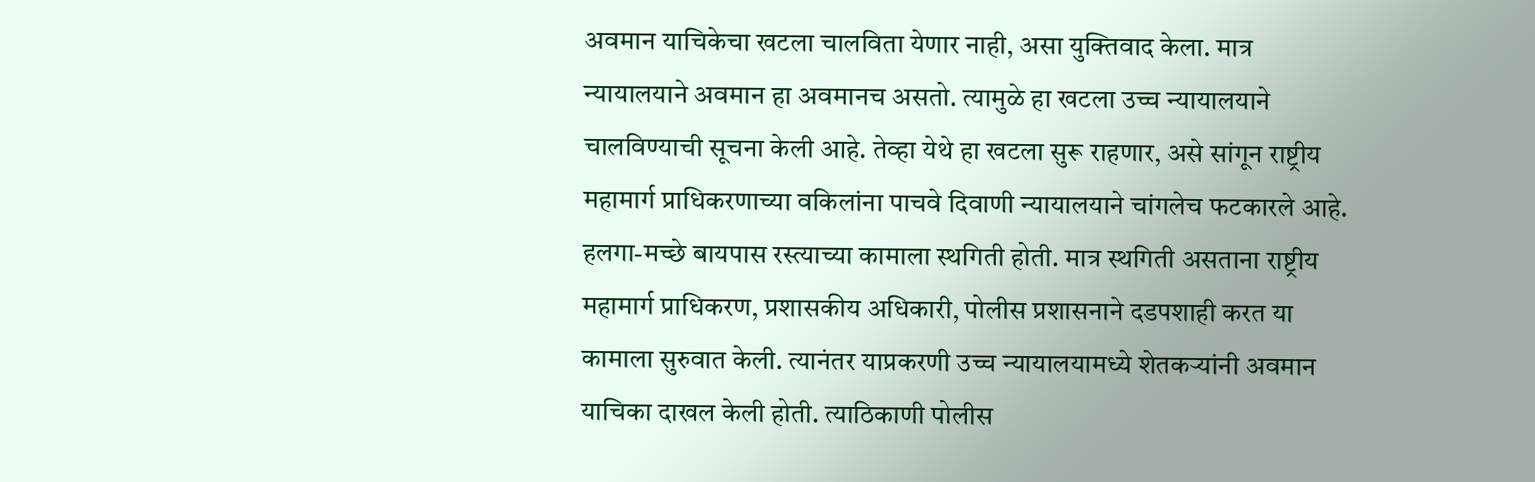अवमान याचिकेचा खटला चालविता येणार नाही, असा युक्तिवाद केला. मात्र न्यायालयाने अवमान हा अवमानच असतो. त्यामुळे हा खटला उच्च न्यायालयाने चालविण्याची सूचना केली आहे. तेव्हा येथे हा खटला सुरू राहणार, असे सांगून राष्ट्रीय महामार्ग प्राधिकरणाच्या वकिलांना पाचवे दिवाणी न्यायालयाने चांगलेच फटकारले आहे.
हलगा-मच्छे बायपास रस्त्याच्या कामाला स्थगिती होती. मात्र स्थगिती असताना राष्ट्रीय महामार्ग प्राधिकरण, प्रशासकीय अधिकारी, पोलीस प्रशासनाने दडपशाही करत या कामाला सुरुवात केली. त्यानंतर याप्रकरणी उच्च न्यायालयामध्ये शेतकऱ्यांनी अवमान याचिका दाखल केली होती. त्याठिकाणी पोलीस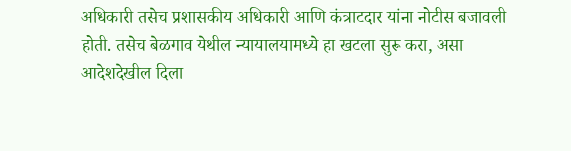अधिकारी तसेच प्रशासकीय अधिकारी आणि कंत्राटदार यांना नोटीस बजावली होती. तसेच बेळगाव येथील न्यायालयामध्ये हा खटला सुरू करा, असा आदेशदेखील दिला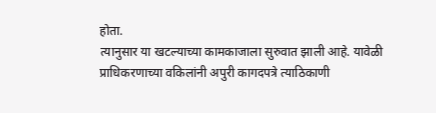होता.
त्यानुसार या खटल्याच्या कामकाजाला सुरुवात झाली आहे. यावेळी प्राधिकरणाच्या वकिलांनी अपुरी कागदपत्रे त्याठिकाणी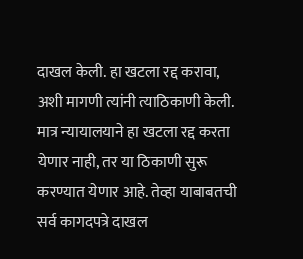दाखल केली. हा खटला रद्द करावा, अशी मागणी त्यांनी त्याठिकाणी केली. मात्र न्यायालयाने हा खटला रद्द करता येणार नाही, तर या ठिकाणी सुरू करण्यात येणार आहे. तेव्हा याबाबतची सर्व कागदपत्रे दाखल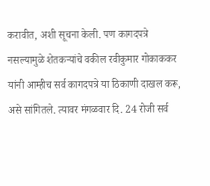करावीत, अशी सूचना केली. पण कागदपत्रे नसल्यामुळे शेतकऱ्यांचे वकील रवीकुमार गोकाककर यांनी आम्हीच सर्व कागदपत्रे या ठिकाणी दाखल करू, असे सांगितले. त्यावर मंगळवार दि. 24 रोजी सर्व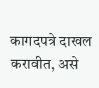कागदपत्रे दाखल करावीत, असे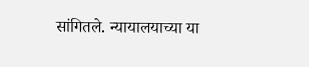सांगितले. न्यायालयाच्या या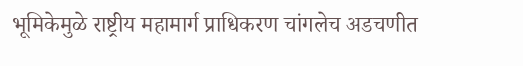भूमिकेमुळे राष्ट्रीय महामार्ग प्राधिकरण चांगलेच अडचणीत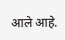आले आहे.